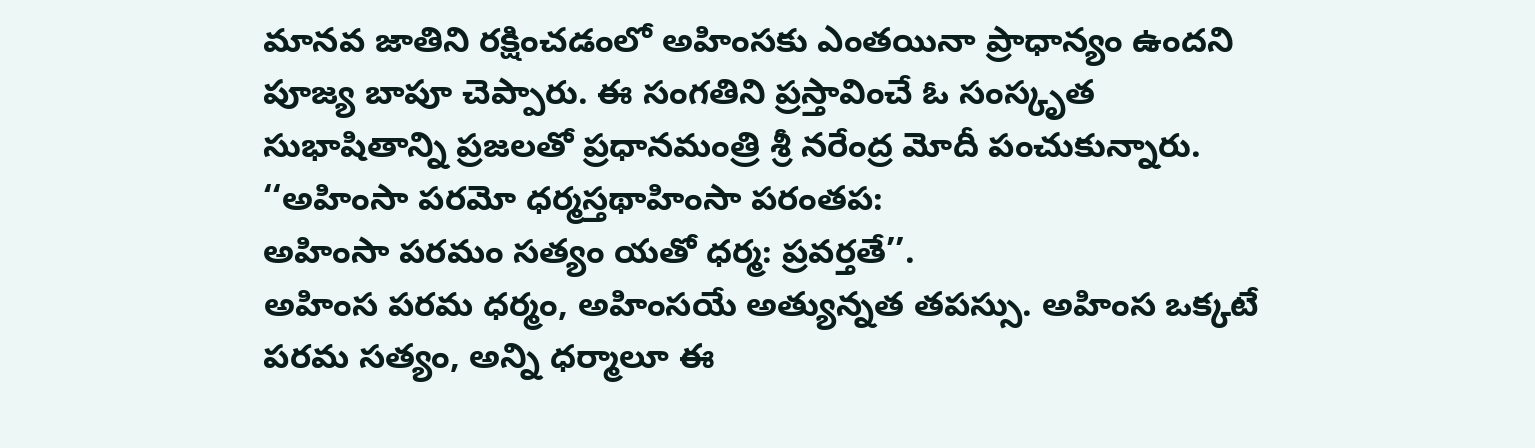మానవ జాతిని రక్షించడంలో అహింసకు ఎంతయినా ప్రాధాన్యం ఉందని పూజ్య బాపూ చెప్పారు. ఈ సంగతిని ప్రస్తావించే ఓ సంస్కృత సుభాషితాన్ని ప్రజలతో ప్రధానమంత్రి శ్రీ నరేంద్ర మోదీ పంచుకున్నారు.
‘‘అహింసా పరమో ధర్మస్తథాహింసా పరంతప:
అహింసా పరమం సత్యం యతో ధర్మ: ప్రవర్తతే’’.
అహింస పరమ ధర్మం, అహింసయే అత్యున్నత తపస్సు. అహింస ఒక్కటే పరమ సత్యం, అన్ని ధర్మాలూ ఈ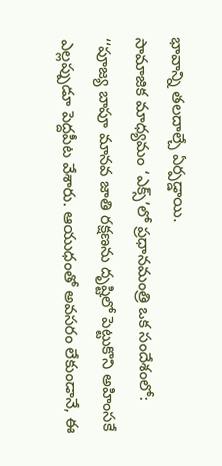భావాన్ని తలదాల్చే ఏర్పడ్డాయి.
సామాజిక మాధ్యమం ‘ఎక్స్’లో ప్రధానమంత్రి ఒక సందేశంలో:
‘‘పూజ్య బాపూ మానవ జాతి రక్షణను దృష్టిలో పెట్టుకొని అహింసకే ఎల్లప్పుడూ పెద్దపీట వేశారు. ఆయుధంతో అవసరం లేకుండానే, ఈ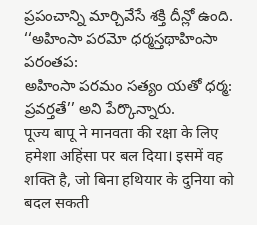ప్రపంచాన్ని మార్చివేసే శక్తి దీన్లో ఉంది.
‘‘అహింసా పరమో ధర్మస్తథాహింసా పరంతప:
అహింసా పరమం సత్యం యతో ధర్మ: ప్రవర్తతే’’ అని పేర్కొన్నారు.
पूज्य बापू ने मानवता की रक्षा के लिए हमेशा अहिंसा पर बल दिया। इसमें वह शक्ति है, जो बिना हथियार के दुनिया को बदल सकती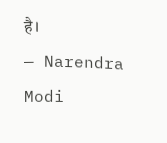है।
— Narendra Modi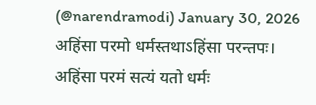(@narendramodi) January 30, 2026
अहिंसा परमो धर्मस्तथाऽहिंसा परन्तपः।
अहिंसा परमं सत्यं यतो धर्मः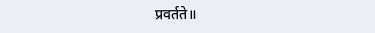प्रवर्तते॥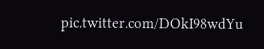pic.twitter.com/DOkI98wdYu